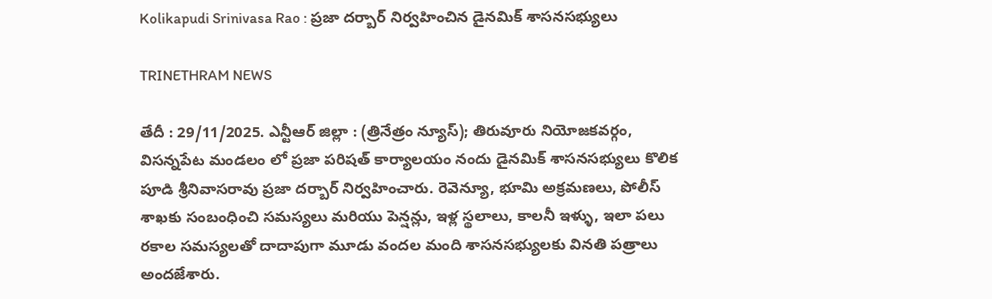Kolikapudi Srinivasa Rao : ప్రజా దర్బార్ నిర్వహించిన డైనమిక్ శాసనసభ్యులు

TRINETHRAM NEWS

తేదీ : 29/11/2025. ఎన్టీఆర్ జిల్లా : (త్రినేత్రం న్యూస్); తిరువూరు నియోజకవర్గం, విసన్నపేట మండలం లో ప్రజా పరిషత్ కార్యాలయం నందు డైనమిక్ శాసనసభ్యులు కొలిక పూడి శ్రీనివాసరావు ప్రజా దర్బార్ నిర్వహించారు. రెవెన్యూ, భూమి అక్రమణలు, పోలీస్ శాఖకు సంబంధించి సమస్యలు మరియు పెన్షన్లు, ఇళ్ల స్థలాలు, కాలనీ ఇళ్ళు, ఇలా పలు రకాల సమస్యలతో దాదాపుగా మూడు వందల మంది శాసనసభ్యులకు వినతి పత్రాలు అందజేశారు.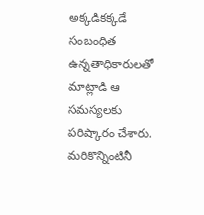అక్కడికక్కడే సంబంధిత ఉన్నతాధికారులతో మాట్లాడి ఆ సమస్యలకు పరిష్కారం చేశారు. మరికొన్నింటినీ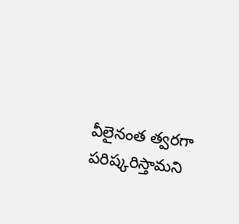వీలైనంత త్వరగా పరిష్కరిస్తామని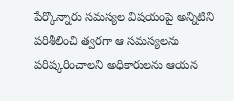పేర్కొన్నారు సమస్యల విషయంపై అన్నిటిని పరిశీలించి త్వరగా ఆ సమస్యలను పరిష్కరించాలని అధికారులను ఆయన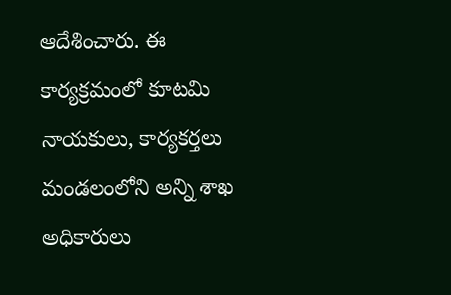ఆదేశించారు. ఈ కార్యక్రమంలో కూటమి నాయకులు, కార్యకర్తలు మండలంలోని అన్ని శాఖ అధికారులు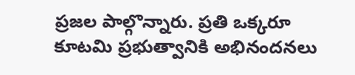ప్రజల పాల్గొన్నారు. ప్రతి ఒక్కరూ కూటమి ప్రభుత్వానికి అభినందనలు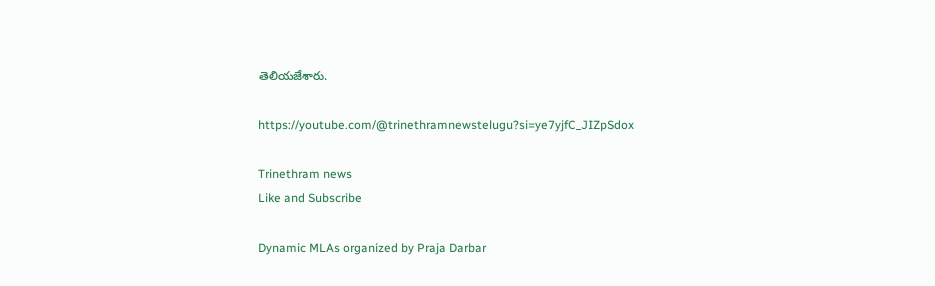తెలియజేశారు.

https://youtube.com/@trinethramnewstelugu?si=ye7yjfC_JIZpSdox

Trinethram news
Like and Subscribe

Dynamic MLAs organized by Praja Darbar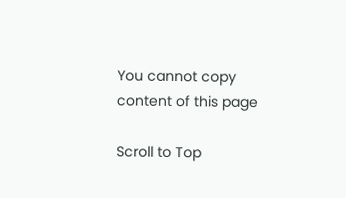You cannot copy content of this page

Scroll to Top